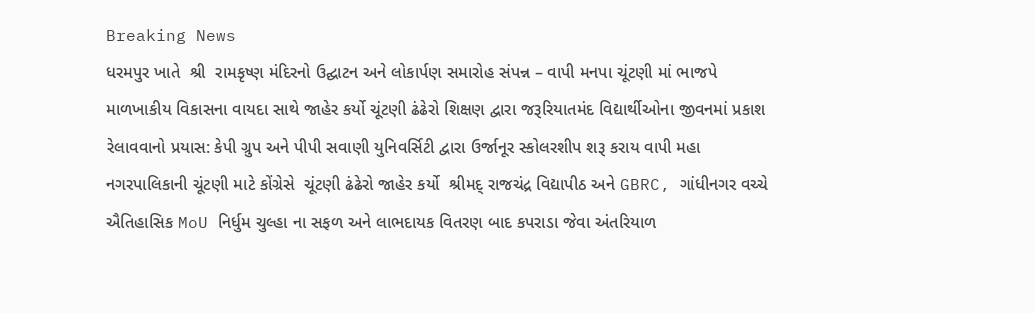Breaking News
ધરમપુર ખાતે  શ્રી  રામકૃષ્ણ મંદિરનો ઉદ્ઘાટન અને લોકાર્પણ સમારોહ સંપન્ન – વાપી મનપા ચૂંટણી માં ભાજપે માળખાકીય વિકાસના વાયદા સાથે જાહેર કર્યો ચૂંટણી ઢંઢેરો શિક્ષણ દ્વારા જરૂરિયાતમંદ વિદ્યાર્થીઓના જીવનમાં પ્રકાશ રેલાવવાનો પ્રયાસ: કેપી ગ્રુપ અને પીપી સવાણી યુનિવર્સિટી દ્વારા ઉર્જાનૂર સ્કોલરશીપ શરૂ કરાય વાપી મહા નગરપાલિકાની ચૂંટણી માટે કોંગ્રેસે  ચૂંટણી ઢંઢેરો જાહેર કર્યો  શ્રીમદ્ રાજચંદ્ર વિદ્યાપીઠ અને GBRC, ગાંધીનગર વચ્ચે ઐતિહાસિક MoU નિર્ધુમ ચુલ્હા ના સફળ અને લાભદાયક વિતરણ બાદ કપરાડા જેવા અંતરિયાળ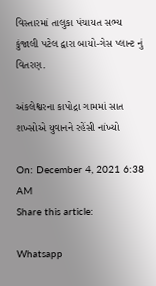વિસ્તારમાં તાલુકા પંચાયત સભ્ય કુંજાલી પટેલ દ્વારા બાયો-ગેસ પ્લાન્ટ નું વિતરણ.

અંકલેશ્વરના કાપોદ્રા ગામમાં સાત શખ્સોએ યુવાનને રહેંસી નાંખ્યો

On: December 4, 2021 6:38 AM
Share this article:

Whatsapp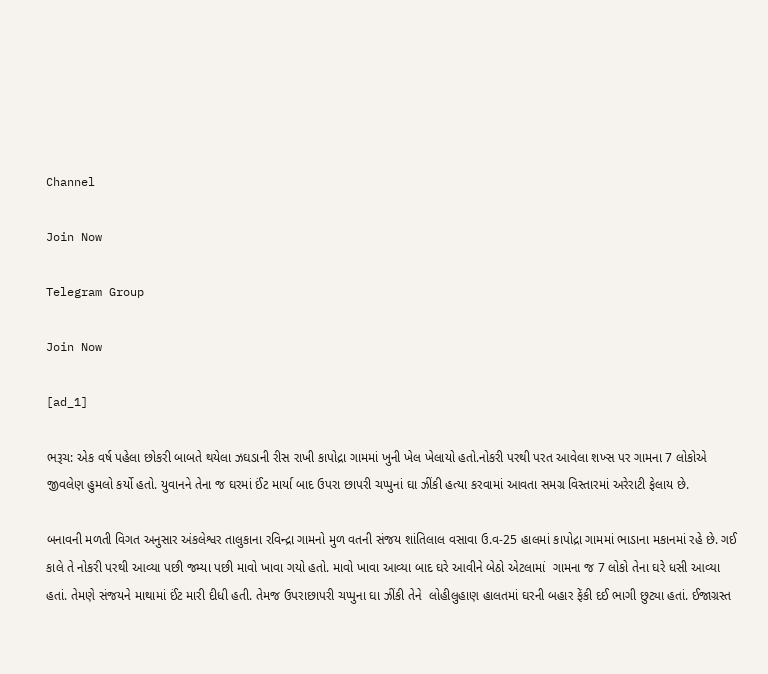Channel

Join Now

Telegram Group

Join Now

[ad_1]

ભરૂચ: એક વર્ષ પહેલા છોકરી બાબતે થયેલા ઝઘડાની રીસ રાખી કાપોદ્રા ગામમાં ખુની ખેલ ખેલાયો હતો.નોકરી પરથી પરત આવેલા શખ્સ પર ગામના 7 લોકોએ જીવલેણ હુમલો કર્યો હતો. યુવાનને તેના જ ઘરમાં ઈંટ માર્યા બાદ ઉપરા છાપરી ચપ્પુનાં ઘા ઝીંકી હત્યા કરવામાં આવતા સમગ્ર વિસ્તારમાં અરેરાટી ફેલાય છે.

બનાવની મળતી વિગત અનુસાર અંકલેશ્વર તાલુકાના રવિન્દ્રા ગામનો મુળ વતની સંજય શાંતિલાલ વસાવા ઉ.વ-25 હાલમાં કાપોદ્રા ગામમાં ભાડાના મકાનમાં રહે છે. ગઈ કાલે તે નોકરી પરથી આવ્યા પછી જમ્યા પછી માવો ખાવા ગયો હતો. માવો ખાવા આવ્યા બાદ ઘરે આવીને બેઠો એટલામાં  ગામના જ 7 લોકો તેના ઘરે ધસી આવ્યા હતાં. તેમણે સંજયને માથામાં ઈંટ મારી દીધી હતી. તેમજ ઉપરાછાપરી ચપ્પુના ઘા ઝીંકી તેને  લોહીલુહાણ હાલતમાં ઘરની બહાર ફેંકી દઈ ભાગી છુટ્યા હતાં. ઈજાગ્રસ્ત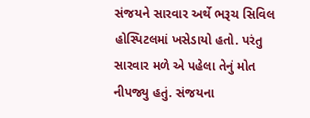સંજયને સારવાર અર્થે ભરૂચ સિવિલ હોસ્પિટલમાં ખસેડાયો હતો. પરંતુ સારવાર મળે એ પહેલા તેનું મોત નીપજ્યુ હતું. સંજયના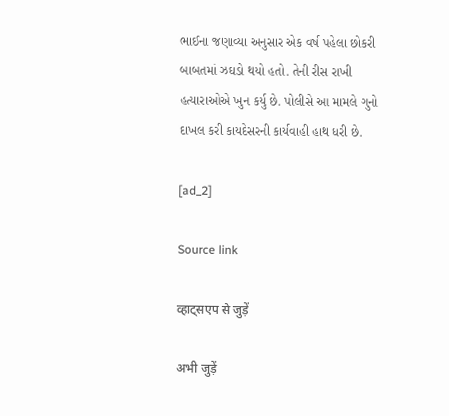ભાઈના જણાવ્યા અનુસાર એક વર્ષ પહેલા છોકરી બાબતમાં ઝઘડો થયો હતો. તેની રીસ રાખી હત્યારાઓએ ખુન કર્યુ છે. પોલીસે આ મામલે ગુનો દાખલ કરી કાયદેસરની કાર્યવાહી હાથ ધરી છે.

[ad_2]

Source link

व्हाट्सएप से जुड़ें

अभी जुड़ें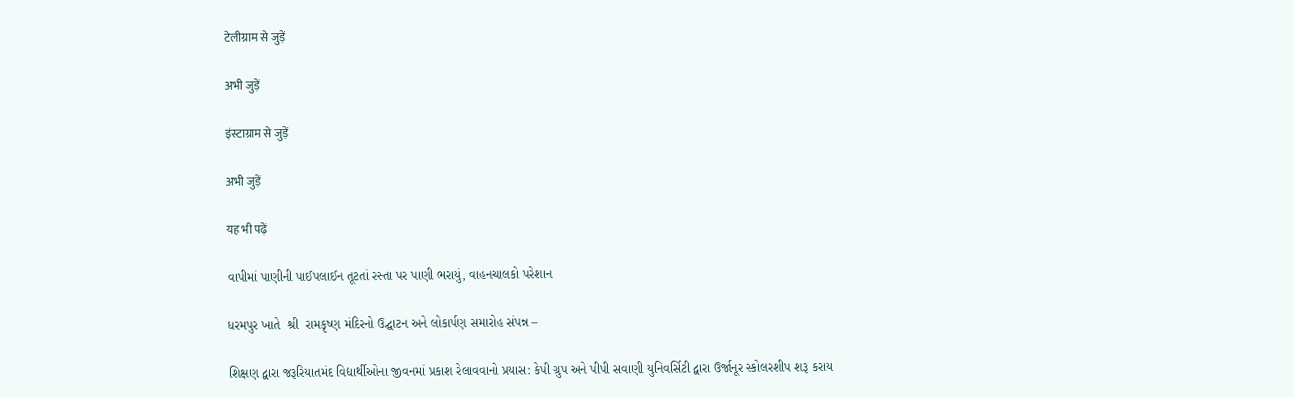टेलीग्राम से जुड़ें

अभी जुड़ें

इंस्टाग्राम से जुड़ें

अभी जुड़ें

यह भी पढ़ें

વાપીમાં પાણીની પાઈપલાઈન તૂટતાં રસ્તા પર પાણી ભરાયું, વાહનચાલકો પરેશાન

ધરમપુર ખાતે  શ્રી  રામકૃષ્ણ મંદિરનો ઉદ્ઘાટન અને લોકાર્પણ સમારોહ સંપન્ન –

શિક્ષણ દ્વારા જરૂરિયાતમંદ વિદ્યાર્થીઓના જીવનમાં પ્રકાશ રેલાવવાનો પ્રયાસ: કેપી ગ્રુપ અને પીપી સવાણી યુનિવર્સિટી દ્વારા ઉર્જાનૂર સ્કોલરશીપ શરૂ કરાય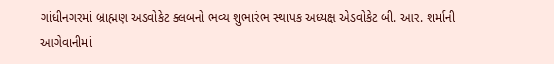ગાંધીનગરમાં બ્રાહ્મણ અડવોકેટ ક્લબનો ભવ્ય શુભારંભ સ્થાપક અધ્યક્ષ એડવોકેટ બી. આર. શર્માની આગેવાનીમાં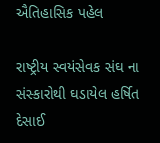ઐતિહાસિક પહેલ

રાષ્ટ્રીય સ્વયંસેવક સંઘ ના સંસ્કારોથી ઘડાયેલ હર્ષિત દેસાઈ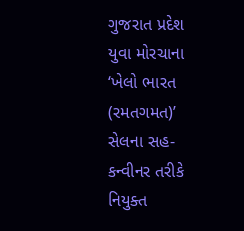ગુજરાત પ્રદેશ યુવા મોરચાના ‘ખેલો ભારત (રમતગમત)’ સેલના સહ-કન્વીનર તરીકે નિયુક્ત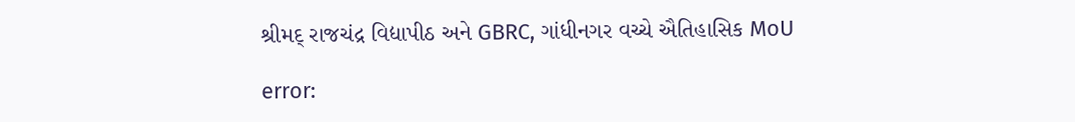શ્રીમદ્ રાજચંદ્ર વિદ્યાપીઠ અને GBRC, ગાંધીનગર વચ્ચે ઐતિહાસિક MoU

error: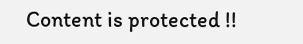Content is protected !!